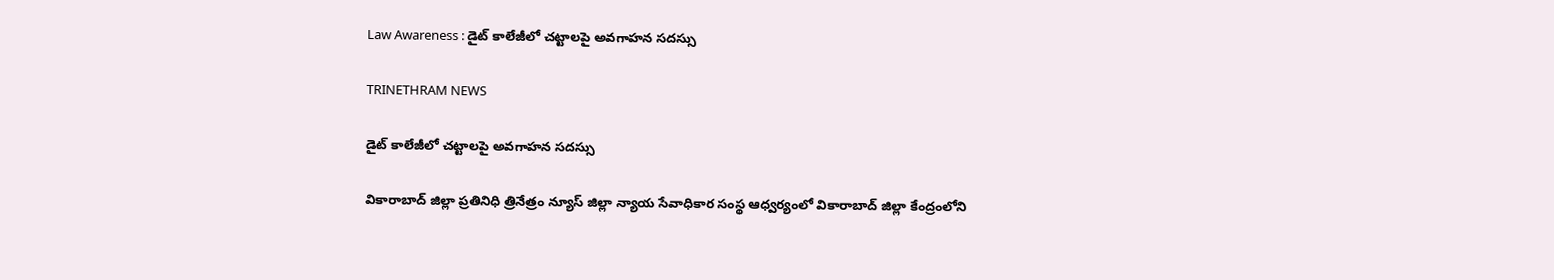Law Awareness : డైట్ కాలేజీలో చట్టాలపై అవగాహన సదస్సు

TRINETHRAM NEWS

డైట్ కాలేజీలో చట్టాలపై అవగాహన సదస్సు

వికారాబాద్ జిల్లా ప్రతినిధి త్రినేత్రం న్యూస్ జిల్లా న్యాయ సేవాధికార సంస్థ ఆధ్వర్యంలో వికారాబాద్ జిల్లా కేంద్రంలోని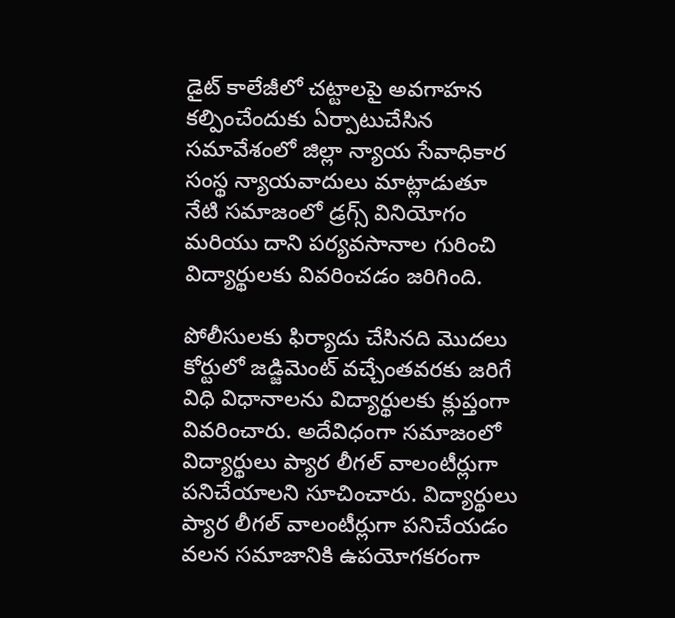డైట్ కాలేజీలో చట్టాలపై అవగాహన కల్పించేందుకు ఏర్పాటుచేసిన సమావేశంలో జిల్లా న్యాయ సేవాధికార సంస్థ న్యాయవాదులు మాట్లాడుతూ నేటి సమాజంలో డ్రగ్స్ వినియోగం మరియు దాని పర్యవసానాల గురించి విద్యార్థులకు వివరించడం జరిగింది.

పోలీసులకు ఫిర్యాదు చేసినది మొదలు కోర్టులో జడ్జిమెంట్ వచ్చేంతవరకు జరిగే విధి విధానాలను విద్యార్థులకు క్లుప్తంగా వివరించారు. అదేవిధంగా సమాజంలో విద్యార్థులు ప్యార లీగల్ వాలంటీర్లుగా పనిచేయాలని సూచించారు. విద్యార్థులు ప్యార లీగల్ వాలంటీర్లుగా పనిచేయడం వలన సమాజానికి ఉపయోగకరంగా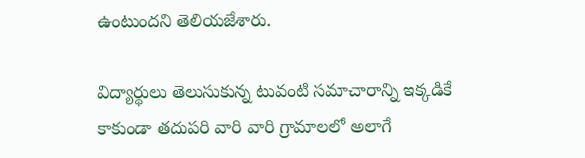ఉంటుందని తెలియజేశారు.

విద్యార్థులు తెలుసుకున్న టువంటి సమాచారాన్ని ఇక్కడికే కాకుండా తదుపరి వారి వారి గ్రామాలలో అలాగే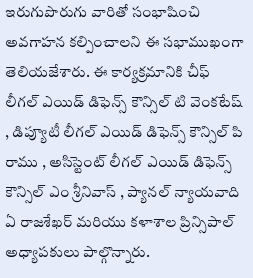ఇరుగుపొరుగు వారితో సంభాషించి అవగాహన కల్పించాలని ఈ సభాముఖంగా తెలియజేశారు. ఈ కార్యక్రమానికి చీఫ్ లీగల్ ఎయిడ్ డిఫెన్స్ కౌన్సిల్ టి వెంకటేష్ , డిప్యూటీ లీగల్ ఎయిడ్ డిఫెన్స్ కౌన్సిల్ పి రాము , అసిస్టెంట్ లీగల్ ఎయిడ్ డిఫెన్స్ కౌన్సిల్ ఎం శ్రీనివాస్ , ప్యానల్ న్యాయవాది ఏ రాజశేఖర్ మరియు కళాశాల ప్రిన్సిపాల్ అధ్యాపకులు పాల్గొన్నారు.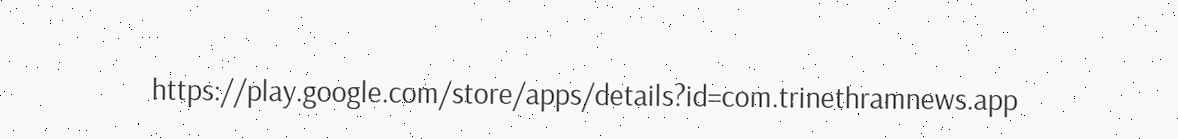https://play.google.com/store/apps/details?id=com.trinethramnews.app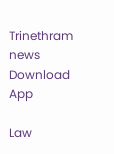Trinethram news
Download App

Law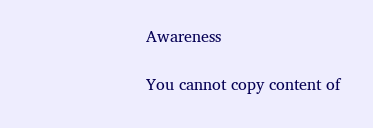Awareness

You cannot copy content of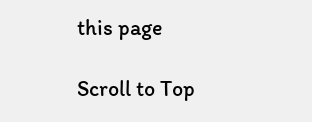this page

Scroll to Top